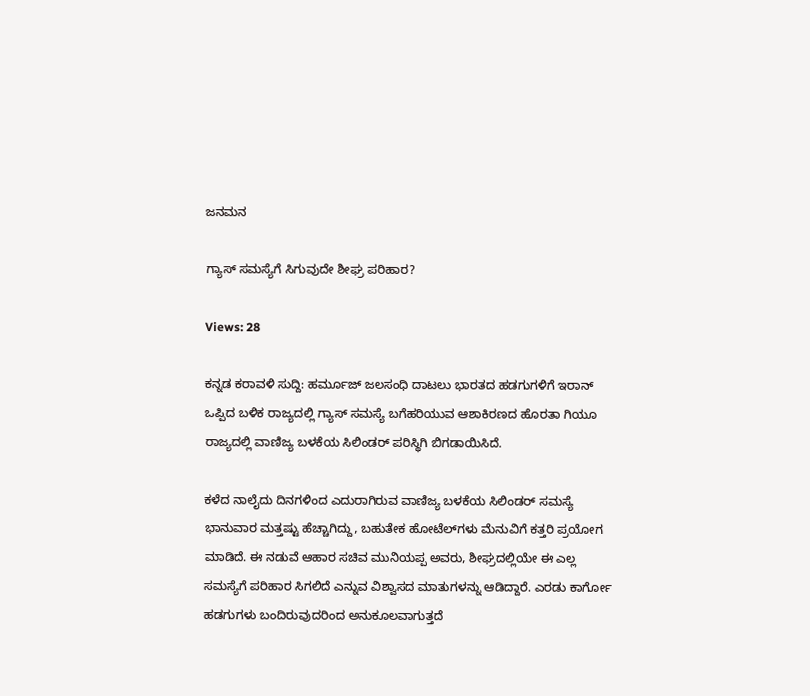ಜನಮನ

ಗ್ಯಾಸ್‌ ಸಮಸ್ಯೆಗೆ ಸಿಗುವುದೇ ಶೀಘ್ರ ಪರಿಹಾರ?

Views: 28

ಕನ್ನಡ ಕರಾವಳಿ ಸುದ್ದಿ: ಹರ್ಮೂಜ್ ಜಲಸಂಧಿ ದಾಟಲು ಭಾರತದ ಹಡಗುಗಳಿಗೆ ಇರಾನ್ ಒಪ್ಪಿದ ಬಳಿಕ ರಾಜ್ಯದಲ್ಲಿ ಗ್ಯಾಸ್ ಸಮಸ್ಯೆ ಬಗೆಹರಿಯುವ ಆಶಾಕಿರಣದ ಹೊರತಾ ಗಿಯೂ ರಾಜ್ಯದಲ್ಲಿ ವಾಣಿಜ್ಯ ಬಳಕೆಯ ಸಿಲಿಂಡರ್ ಪರಿಸ್ಥಿಗಿ ಬಿಗಡಾಯಿಸಿದೆ.

ಕಳೆದ ನಾಲೈದು ದಿನಗಳಿಂದ ಎದುರಾಗಿರುವ ವಾಣಿಜ್ಯ ಬಳಕೆಯ ಸಿಲಿಂಡರ್ ಸಮಸ್ಯೆ ಭಾನುವಾರ ಮತ್ತಷ್ಟು ಹೆಚ್ಚಾಗಿದ್ದು, ಬಹುತೇಕ ಹೋಟೆಲ್‌ಗಳು ಮೆನುವಿಗೆ ಕತ್ತರಿ ಪ್ರಯೋಗ ಮಾಡಿದೆ. ಈ ನಡುವೆ ಆಹಾರ ಸಚಿವ ಮುನಿಯಪ್ಪ ಅವರು, ಶೀಘ್ರದಲ್ಲಿಯೇ ಈ ಎಲ್ಲ ಸಮಸ್ಯೆಗೆ ಪರಿಹಾರ ಸಿಗಲಿದೆ ಎನ್ನುವ ವಿಶ್ವಾಸದ ಮಾತುಗಳನ್ನು ಆಡಿದ್ದಾರೆ. ಎರಡು ಕಾರ್ಗೋ ಹಡಗುಗಳು ಬಂದಿರುವುದರಿಂದ ಅನುಕೂಲವಾಗುತ್ತದೆ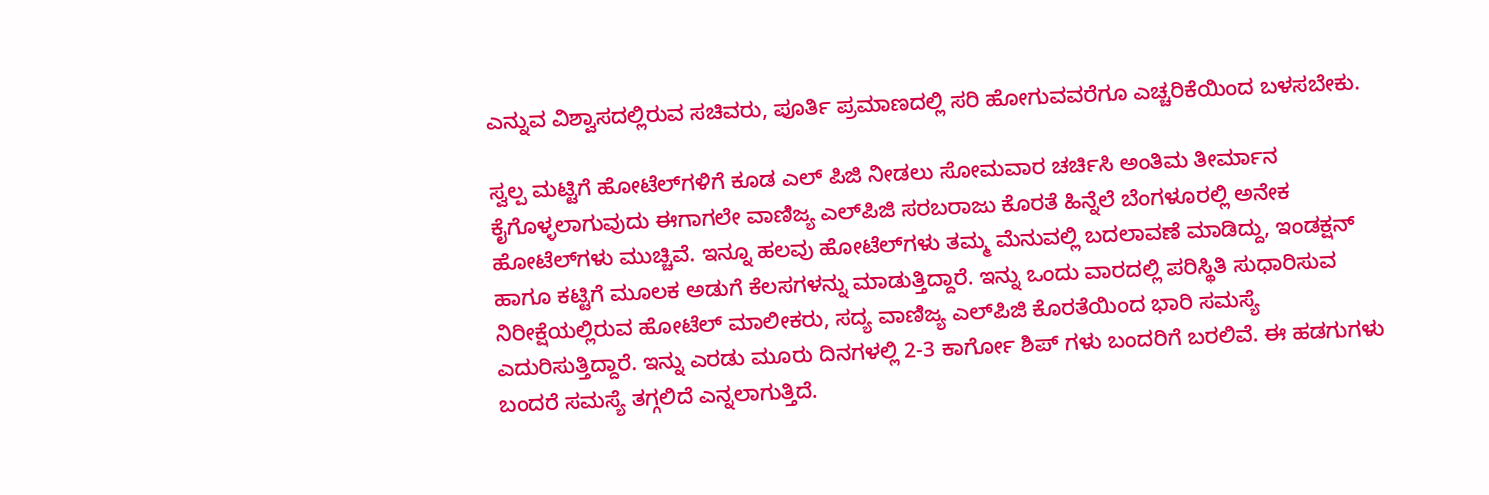ಎನ್ನುವ ವಿಶ್ವಾಸದಲ್ಲಿರುವ ಸಚಿವರು, ಪೂರ್ತಿ ಪ್ರಮಾಣದಲ್ಲಿ ಸರಿ ಹೋಗುವವರೆಗೂ ಎಚ್ಚರಿಕೆಯಿಂದ ಬಳಸಬೇಕು.

ಸ್ವಲ್ಪ ಮಟ್ಟಿಗೆ ಹೋಟೆಲ್‌ಗಳಿಗೆ ಕೂಡ ಎಲ್‌ ಪಿಜಿ ನೀಡಲು ಸೋಮವಾರ ಚರ್ಚಿಸಿ ಅಂತಿಮ ತೀರ್ಮಾನ ಕೈಗೊಳ್ಳಲಾಗುವುದು ಈಗಾಗಲೇ ವಾಣಿಜ್ಯ ಎಲ್‌ಪಿಜಿ ಸರಬರಾಜು ಕೊರತೆ ಹಿನ್ನೆಲೆ ಬೆಂಗಳೂರಲ್ಲಿ ಅನೇಕ ಹೋಟೆಲ್‌ಗಳು ಮುಚ್ಚಿವೆ. ಇನ್ನೂ ಹಲವು ಹೋಟೆಲ್‌ಗಳು ತಮ್ಮ ಮೆನುವಲ್ಲಿ ಬದಲಾವಣೆ ಮಾಡಿದ್ದು, ಇಂಡಕ್ಷನ್ ಹಾಗೂ ಕಟ್ಟಿಗೆ ಮೂಲಕ ಅಡುಗೆ ಕೆಲಸಗಳನ್ನು ಮಾಡುತ್ತಿದ್ದಾರೆ. ಇನ್ನು ಒಂದು ವಾರದಲ್ಲಿ ಪರಿಸ್ಥಿತಿ ಸುಧಾರಿಸುವ ನಿರೀಕ್ಷೆಯಲ್ಲಿರುವ ಹೋಟೆಲ್ ಮಾಲೀಕರು, ಸದ್ಯ ವಾಣಿಜ್ಯ ಎಲ್‌ಪಿಜಿ ಕೊರತೆಯಿಂದ ಭಾರಿ ಸಮಸ್ಯೆ ಎದುರಿಸುತ್ತಿದ್ದಾರೆ. ಇನ್ನು ಎರಡು ಮೂರು ದಿನಗಳಲ್ಲಿ 2-3 ಕಾರ್ಗೋ ಶಿಪ್‌ ಗಳು ಬಂದರಿಗೆ ಬರಲಿವೆ. ಈ ಹಡಗುಗಳು ಬಂದರೆ ಸಮಸ್ಯೆ ತಗ್ಗಲಿದೆ ಎನ್ನಲಾಗುತ್ತಿದೆ.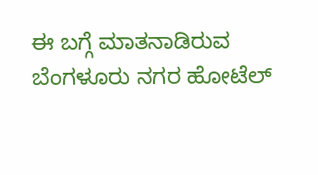ಈ ಬಗ್ಗೆ ಮಾತನಾಡಿರುವ ಬೆಂಗಳೂರು ನಗರ ಹೋಟೆಲ್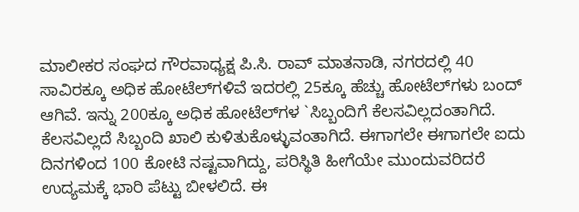ಮಾಲೀಕರ ಸಂಘದ ಗೌರವಾಧ್ಯಕ್ಷ ಪಿ.ಸಿ. ರಾವ್ ಮಾತನಾಡಿ, ನಗರದಲ್ಲಿ 40 ಸಾವಿರಕ್ಕೂ ಅಧಿಕ ಹೋಟೆಲ್‌ಗಳಿವೆ ಇದರಲ್ಲಿ 25ಕ್ಕೂ ಹೆಚ್ಚು ಹೋಟೆಲ್‌ಗಳು ಬಂದ್ ಆಗಿವೆ. ಇನ್ನು 200ಕ್ಕೂ ಅಧಿಕ ಹೋಟೆಲ್‌ಗಳ `ಸಿಬ್ಬಂದಿಗೆ ಕೆಲಸವಿಲ್ಲದಂತಾಗಿದೆ. ಕೆಲಸವಿಲ್ಲದೆ ಸಿಬ್ಬಂದಿ ಖಾಲಿ ಕುಳಿತುಕೊಳ್ಳುವಂತಾಗಿದೆ. ಈಗಾಗಲೇ ಈಗಾಗಲೇ ಐದು ದಿನಗಳಿಂದ 100 ಕೋಟಿ ನಷ್ಟವಾಗಿದ್ದು, ಪರಿಸ್ಥಿತಿ ಹೀಗೆಯೇ ಮುಂದುವರಿದರೆ ಉದ್ಯಮಕ್ಕೆ ಭಾರಿ ಪೆಟ್ಟು ಬೀಳಲಿದೆ. ಈ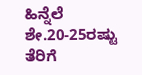ಹಿನ್ನೆಲೆ ಶೇ.20-25ರಷ್ಟು ತೆರಿಗೆ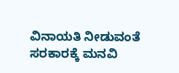ವಿನಾಯತಿ ನೀಡುವಂತೆ ಸರಕಾರಕ್ಕೆ ಮನವಿ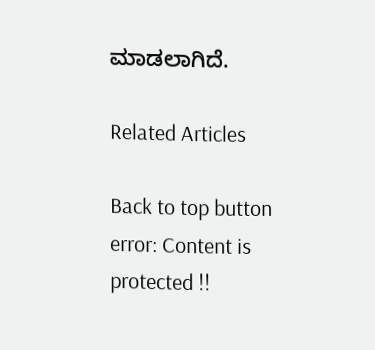ಮಾಡಲಾಗಿದೆ.

Related Articles

Back to top button
error: Content is protected !!